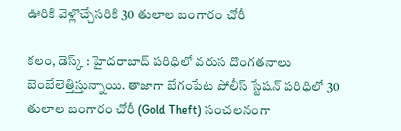ఊరికి వెళ్లొచ్చేసరికి 30 తులాల బంగారం చోరీ

కలం, డెస్క్ : హైదరాబాద్ పరిధిలో వరుస దొంగతనాలు బెంబేలెత్తిస్తున్నాయి. తాజాగా బేగంపేట పోలీస్ స్టేషన్ పరిధిలో 30 తులాల బంగారం చోరీ (Gold Theft) సంచలనంగా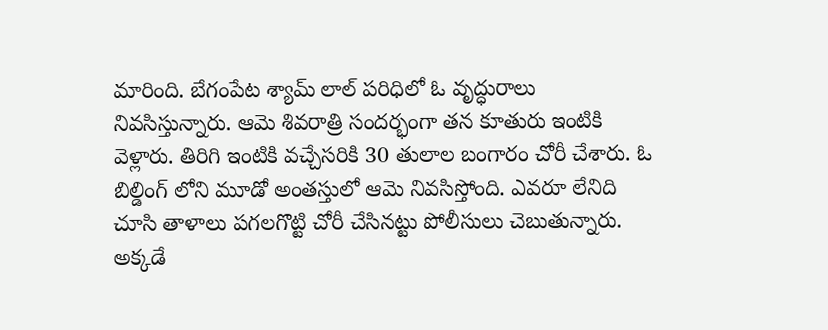మారింది. బేగంపేట శ్యామ్ లాల్ పరిధిలో ఓ వృద్ధురాలు నివసిస్తున్నారు. ఆమె శివరాత్రి సందర్భంగా తన కూతురు ఇంటికి వెళ్లారు. తిరిగి ఇంటికి వచ్చేసరికి 30 తులాల బంగారం చోరీ చేశారు. ఓ బిల్డింగ్ లోని మూడో అంతస్తులో ఆమె నివసిస్తోంది. ఎవరూ లేనిది చూసి తాళాలు పగలగొట్టి చోరీ చేసినట్టు పోలీసులు చెబుతున్నారు. అక్కడే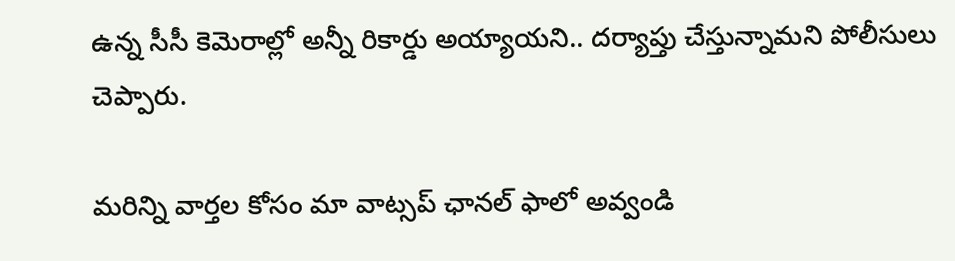ఉన్న సీసీ కెమెరాల్లో అన్నీ రికార్డు అయ్యాయని.. దర్యాప్తు చేస్తున్నామని పోలీసులు చెప్పారు.

మ‌రిన్ని వార్త‌ల కోసం మా వాట్స‌ప్ ఛాన‌ల్ ఫాలో అవ్వండి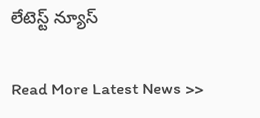లేటెస్ట్ న్యూస్‌

Read More Latest News >>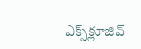ఎక్స్‌క్లూజివ్‌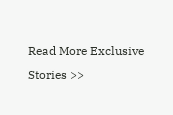Read More Exclusive Stories >>